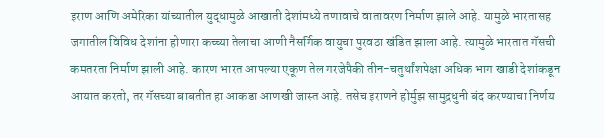इराण आणि अमेरिका यांच्यातील युद्धामुळे आखाती देशांमध्ये तणावाचे वातावरण निर्माण झाले आहे. यामुळे भारतासह जगातील विविध देशांना होणारा कच्च्या तेलाचा आणी नैसर्गिक वायुचा पुरवठा खंडित झाला आहे. त्यामुळे भारतात गॅसची कमतरता निर्माण झाली आहे. कारण भारत आपल्या एकूण तेल गरजेपैकी तीन-चतुर्थांशपेक्षा अधिक भाग खाडी देशांकडून आयात करतो, तर गॅसच्या बाबतीत हा आकडा आणखी जास्त आहे. तसेच इराणने होर्मुझ सामुद्रधुनी बंद करण्याचा निर्णय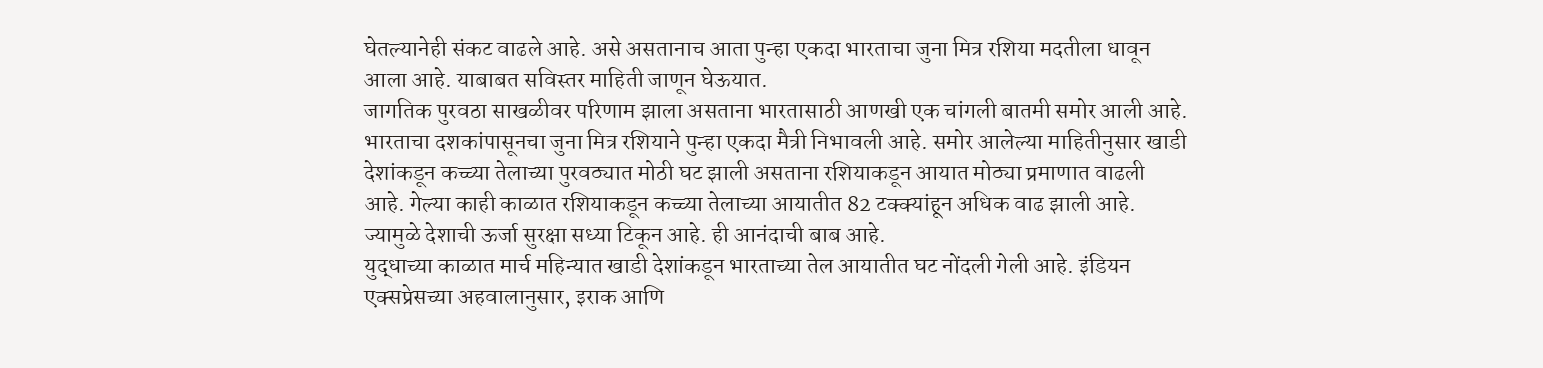घेतल्यानेही संकट वाढले आहे. असे असतानाच आता पुन्हा एकदा भारताचा जुना मित्र रशिया मदतीला धावून आला आहे. याबाबत सविस्तर माहिती जाणून घेऊयात.
जागतिक पुरवठा साखळीवर परिणाम झाला असताना भारतासाठी आणखी एक चांगली बातमी समोर आली आहे. भारताचा दशकांपासूनचा जुना मित्र रशियाने पुन्हा एकदा मैत्री निभावली आहे. समोर आलेल्या माहितीनुसार खाडी देशांकडून कच्च्या तेलाच्या पुरवठ्यात मोठी घट झाली असताना रशियाकडून आयात मोठ्या प्रमाणात वाढली आहे. गेल्या काही काळात रशियाकडून कच्च्या तेलाच्या आयातीत 82 टक्क्यांहून अधिक वाढ झाली आहे. ज्यामुळे देशाची ऊर्जा सुरक्षा सध्या टिकून आहे. ही आनंदाची बाब आहे.
युद्धाच्या काळात मार्च महिन्यात खाडी देशांकडून भारताच्या तेल आयातीत घट नोंदली गेली आहे. इंडियन एक्सप्रेसच्या अहवालानुसार, इराक आणि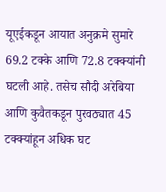यूएईकडून आयात अनुक्रमे सुमारे 69.2 टक्के आणि 72.8 टक्क्यांनी घटली आहे. तसेच सौदी अरेबिया आणि कुवैतकडून पुरवठ्यात 45 टक्क्यांहून अधिक घट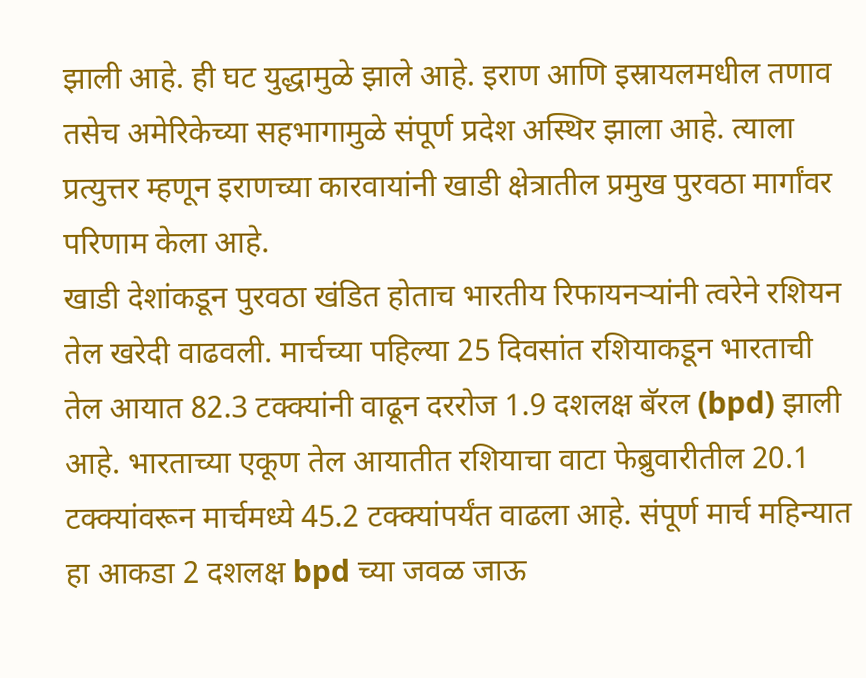झाली आहे. ही घट युद्धामुळे झाले आहे. इराण आणि इस्रायलमधील तणाव तसेच अमेरिकेच्या सहभागामुळे संपूर्ण प्रदेश अस्थिर झाला आहे. त्याला प्रत्युत्तर म्हणून इराणच्या कारवायांनी खाडी क्षेत्रातील प्रमुख पुरवठा मार्गांवर परिणाम केला आहे.
खाडी देशांकडून पुरवठा खंडित होताच भारतीय रिफायनऱ्यांनी त्वरेने रशियन तेल खरेदी वाढवली. मार्चच्या पहिल्या 25 दिवसांत रशियाकडून भारताची तेल आयात 82.3 टक्क्यांनी वाढून दररोज 1.9 दशलक्ष बॅरल (bpd) झाली आहे. भारताच्या एकूण तेल आयातीत रशियाचा वाटा फेब्रुवारीतील 20.1 टक्क्यांवरून मार्चमध्ये 45.2 टक्क्यांपर्यंत वाढला आहे. संपूर्ण मार्च महिन्यात हा आकडा 2 दशलक्ष bpd च्या जवळ जाऊ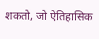शकतो, जो ऐतिहासिक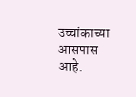उच्चांकाच्या आसपास आहे.